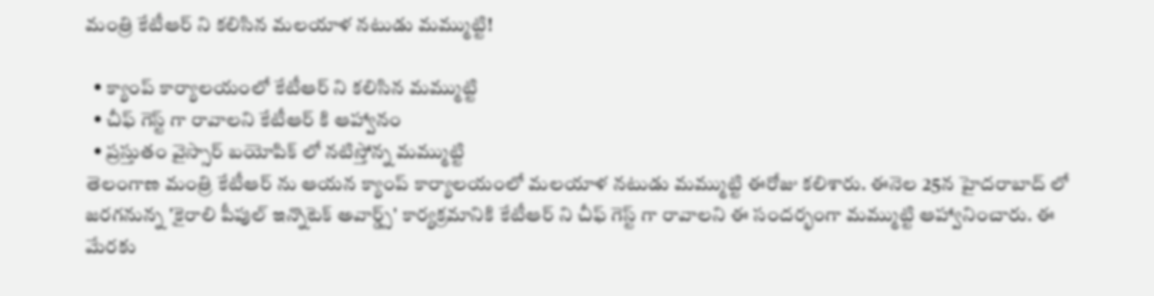మంత్రి కేటీఆర్ ని కలిసిన మలయాళ నటుడు మమ్ముట్టి!

  • క్యాంప్ కార్యాలయంలో కేటీఆర్ ని కలిసిన మమ్ముట్టి
  • చీఫ్ గెస్ట్ గా రావాలని కేటీఆర్ కి ఆహ్వానం
  • ప్రస్తుతం వైస్సార్ బయోపిక్ లో నటిస్తోన్న మమ్ముట్టి
తెలంగాణ మంత్రి కేటీఆర్ ను ఆయన క్యాంప్ కార్యాలయంలో మలయాళ నటుడు మమ్ముట్టి ఈరోజు కలిశారు. ఈనెల 25న హైదరాబాద్ లో జరగనున్న 'కైరాలి పీపుల్ ఇన్నొటెక్ అవార్డ్స్' కార్యక్రమానికి కేటీఆర్ ని చీఫ్ గెస్ట్ గా రావాలని ఈ సందర్భంగా మమ్ముట్టి ఆహ్వానించారు. ఈ మేరకు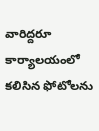వారిద్దరూ కార్యాలయంలో కలిసిన ఫోటోలను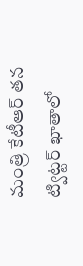మంత్రి కేటీఆర్ తన ట్విట్టర్ ఖాతాలో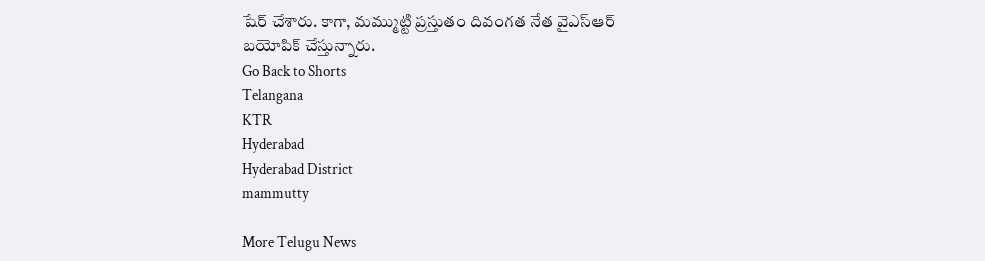షేర్ చేశారు. కాగా, మమ్ముట్టి ప్రస్తుతం దివంగత నేత వైఎస్ఆర్ బయోపిక్ చేస్తున్నారు.
Go Back to Shorts
Telangana
KTR
Hyderabad
Hyderabad District
mammutty

More Telugu News